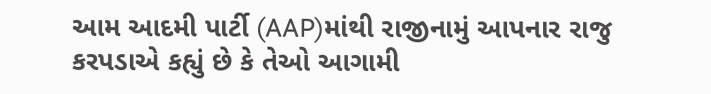આમ આદમી પાર્ટી (AAP)માંથી રાજીનામું આપનાર રાજુ કરપડાએ કહ્યું છે કે તેઓ આગામી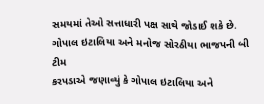સમયમાં તેઓ સત્તાધારી પક્ષ સાથે જોડાઈ શકે છે.
ગોપાલ ઇટાલિયા અને મનોજ સોરઠીયા ભાજપની બી ટીમ
કરપડાએ જણાવ્યું કે ગોપાલ ઇટાલિયા અને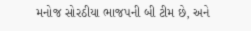મનોજ સોરઠીયા ભાજપની બી ટીમ છે, અને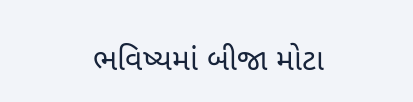ભવિષ્યમાં બીજા મોટા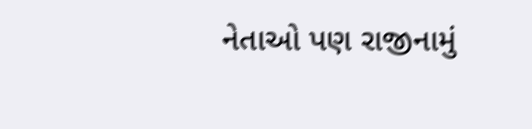નેતાઓ પણ રાજીનામું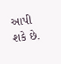આપી શકે છે.